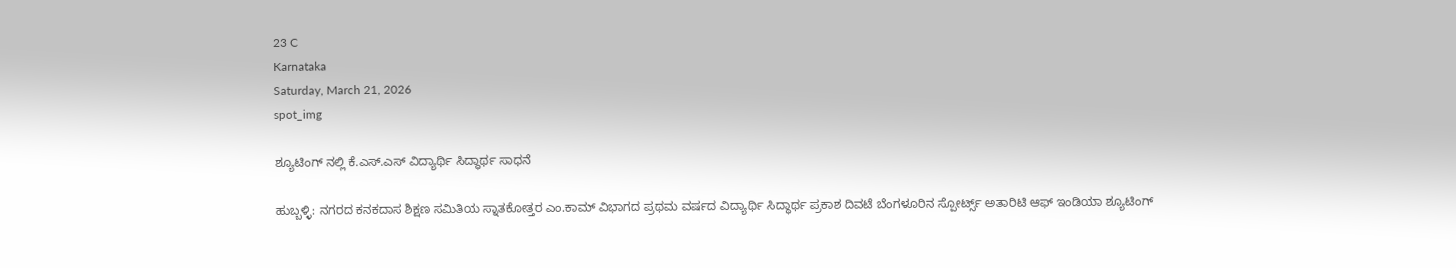23 C
Karnataka
Saturday, March 21, 2026
spot_img

ಶ್ಯೂಟಿಂಗ್ ನಲ್ಲಿ ಕೆ.ಎಸ್.ಎಸ್ ವಿದ್ಯಾರ್ಥಿ ಸಿದ್ಧಾರ್ಥ ಸಾಧನೆ

ಹುಬ್ಬಳ್ಳಿ: ನಗರದ ಕನಕದಾಸ ಶಿಕ್ಷಣ ಸಮಿತಿಯ ಸ್ನಾತಕೋತ್ತರ ಎಂ.ಕಾಮ್ ವಿಭಾಗದ ಪ್ರಥಮ ವರ್ಷದ ವಿದ್ಯಾರ್ಥಿ ಸಿದ್ಧಾರ್ಥ ಪ್ರಕಾಶ ದಿವಟೆ ಬೆಂಗಳೂರಿನ ಸ್ಪೋರ್ಟ್ಸ್ ಅತಾರಿಟಿ ಆಫ್ ಇಂಡಿಯಾ ಶ್ಯೂಟಿಂಗ್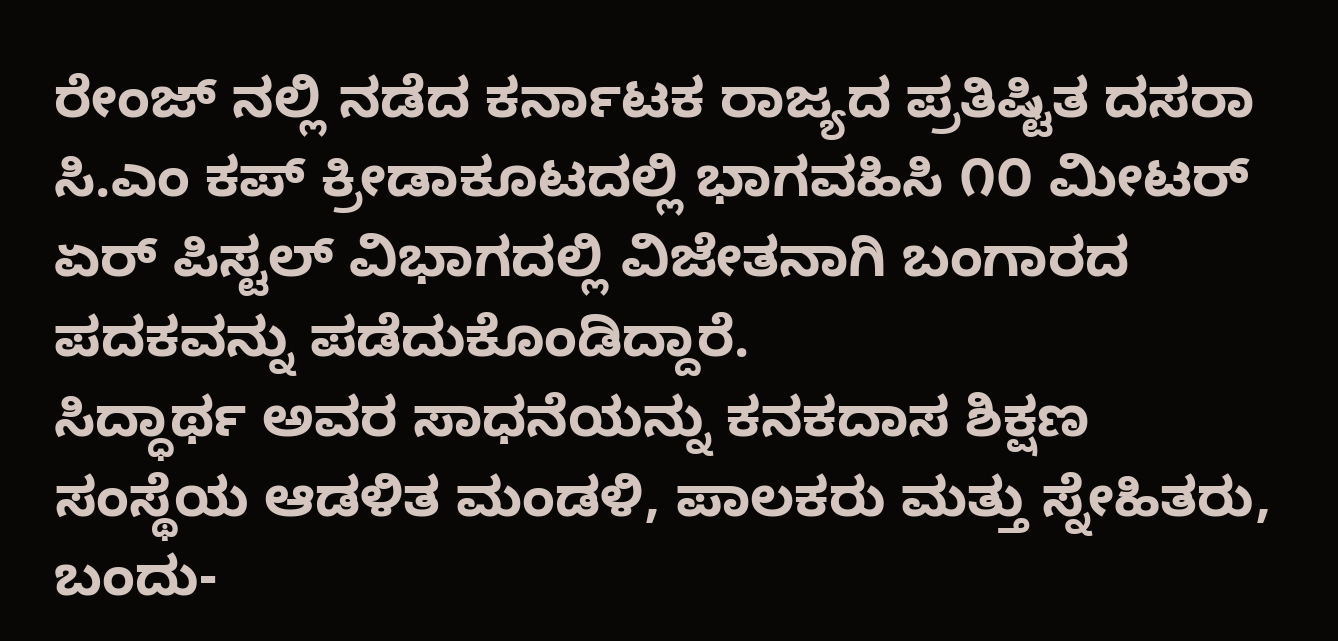ರೇಂಜ್ ನಲ್ಲಿ ನಡೆದ ಕರ್ನಾಟಕ ರಾಜ್ಯದ ಪ್ರತಿಷ್ಟಿತ ದಸರಾ ಸಿ.ಎಂ ಕಪ್ ಕ್ರೀಡಾಕೂಟದಲ್ಲಿ ಭಾಗವಹಿಸಿ ೧೦ ಮೀಟರ್ ಏರ್ ಪಿಸ್ಟಲ್ ವಿಭಾಗದಲ್ಲಿ ವಿಜೇತನಾಗಿ ಬಂಗಾರದ ಪದಕವನ್ನು ಪಡೆದುಕೊಂಡಿದ್ದಾರೆ.
ಸಿದ್ಧಾರ್ಥ ಅವರ ಸಾಧನೆಯನ್ನು ಕನಕದಾಸ ಶಿಕ್ಷಣ ಸಂಸ್ಥೆಯ ಆಡಳಿತ ಮಂಡಳಿ, ಪಾಲಕರು ಮತ್ತು ಸ್ನೇಹಿತರು, ಬಂದು-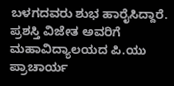ಬಳಗದವರು ಶುಭ ಹಾರೈಸಿದ್ದಾರೆ.
ಪ್ರಶಸ್ತಿ ವಿಜೇತ ಅವರಿಗೆ ಮಹಾವಿದ್ಯಾಲಯದ ಪಿ.ಯು ಪ್ರಾಚಾರ್ಯ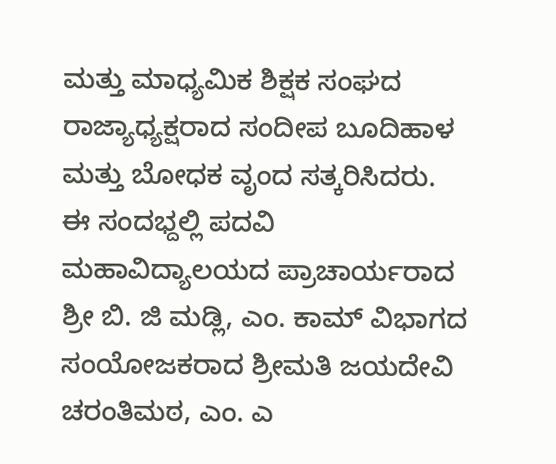ಮತ್ತು ಮಾಧ್ಯಮಿಕ ಶಿಕ್ಷಕ ಸಂಘದ ರಾಜ್ಯಾಧ್ಯಕ್ಷರಾದ ಸಂದೀಪ ಬೂದಿಹಾಳ ಮತ್ತು ಬೋಧಕ ವೃಂದ ಸತ್ಕರಿಸಿದರು.
ಈ ಸಂದಭ್ದಲ್ಲಿ ಪದವಿ ಮಹಾವಿದ್ಯಾಲಯದ ಪ್ರಾಚಾರ್ಯರಾದ ಶ್ರೀ ಬಿ. ಜಿ ಮಡ್ಲಿ, ಎಂ. ಕಾಮ್ ವಿಭಾಗದ ಸಂಯೋಜಕರಾದ ಶ್ರೀಮತಿ ಜಯದೇವಿ ಚರಂತಿಮಠ, ಎಂ. ಎ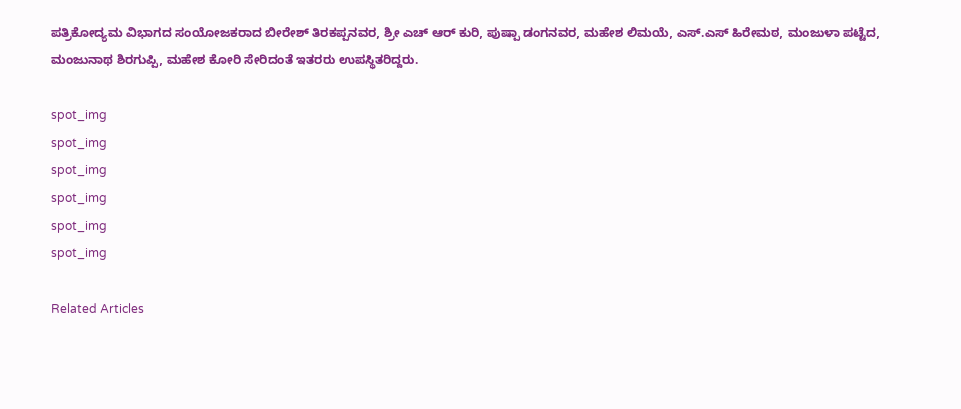ಪತ್ರಿಕೋದ್ಯಮ ವಿಭಾಗದ ಸಂಯೋಜಕರಾದ ಬೀರೇಶ್ ತಿರಕಪ್ಪನವರ, ಶ್ರೀ ಎಚ್ ಆರ್ ಕುರಿ, ಪುಷ್ಪಾ ಡಂಗನವರ, ಮಹೇಶ ಲಿಮಯೆ, ಎಸ್.ಎಸ್ ಹಿರೇಮಠ, ಮಂಜುಳಾ ಪಟ್ಟೆದ, ಮಂಜುನಾಥ ಶಿರಗುಪ್ಪಿ, ಮಹೇಶ ಕೋರಿ ಸೇರಿದಂತೆ ಇತರರು ಉಪಸ್ಥಿತರಿದ್ದರು.

spot_img
spot_img
spot_img
spot_img
spot_img
spot_img

Related Articles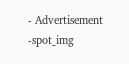- Advertisement -spot_img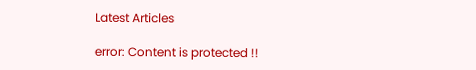Latest Articles

error: Content is protected !!